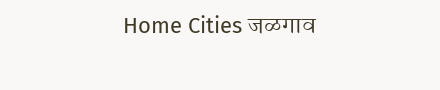Home Cities जळगाव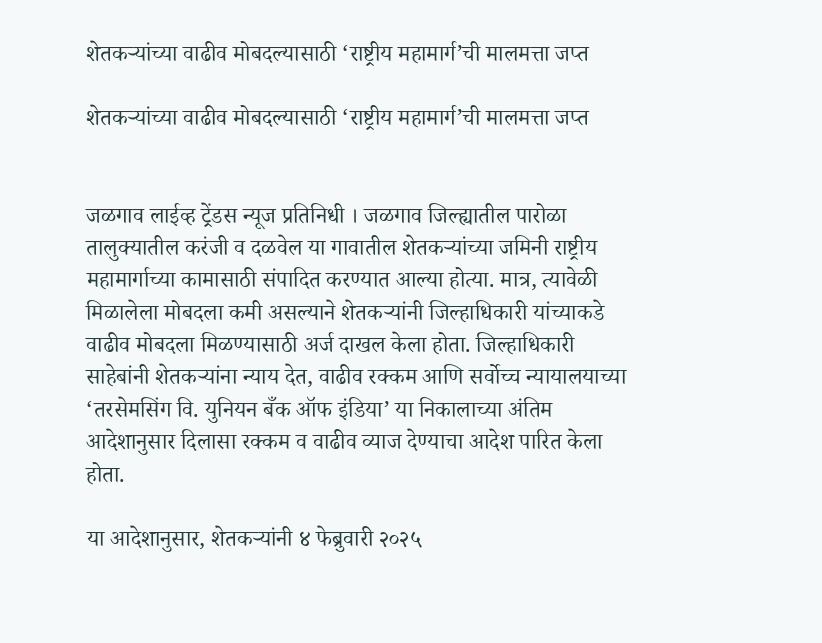शेतकऱ्यांच्या वाढीव मोबदल्यासाठी ‘राष्ट्रीय महामार्ग’ची मालमत्ता जप्त

शेतकऱ्यांच्या वाढीव मोबदल्यासाठी ‘राष्ट्रीय महामार्ग’ची मालमत्ता जप्त


जळगाव लाईव्ह ट्रेंडस न्यूज प्रतिनिधी । जळगाव जिल्ह्यातील पारोळा तालुक्यातील करंजी व दळवेल या गावातील शेतकऱ्यांच्या जमिनी राष्ट्रीय महामार्गाच्या कामासाठी संपादित करण्यात आल्या होत्या. मात्र, त्यावेळी मिळालेला मोबदला कमी असल्याने शेतकऱ्यांनी जिल्हाधिकारी यांच्याकडे वाढीव मोबदला मिळण्यासाठी अर्ज दाखल केला होता. जिल्हाधिकारी साहेबांनी शेतकऱ्यांना न्याय देत, वाढीव रक्कम आणि सर्वोच्च न्यायालयाच्या ‘तरसेमसिंग वि. युनियन बँक ऑफ इंडिया’ या निकालाच्या अंतिम आदेशानुसार दिलासा रक्कम व वाढीव व्याज देण्याचा आदेश पारित केला होता.

या आदेशानुसार, शेतकऱ्यांनी ४ फेब्रुवारी २०२५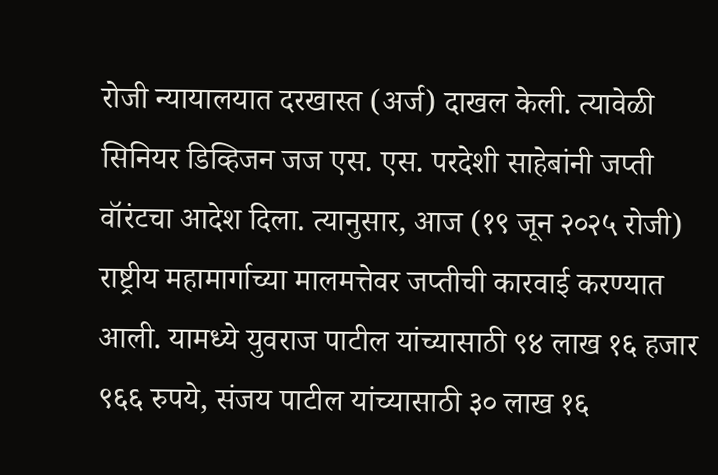रोजी न्यायालयात दरखास्त (अर्ज) दाखल केली. त्यावेळी सिनियर डिव्हिजन जज एस. एस. परदेशी साहेबांनी जप्ती वॉरंटचा आदेश दिला. त्यानुसार, आज (१९ जून २०२५ रोजी) राष्ट्रीय महामार्गाच्या मालमत्तेवर जप्तीची कारवाई करण्यात आली. यामध्ये युवराज पाटील यांच्यासाठी ९४ लाख १६ हजार ९६६ रुपये, संजय पाटील यांच्यासाठी ३० लाख १६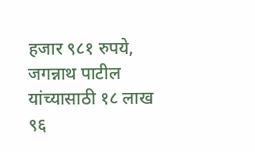हजार ९८१ रुपये, जगन्नाथ पाटील यांच्यासाठी १८ लाख ९६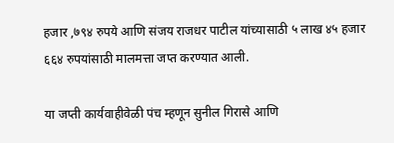हजार ,७९४ रुपये आणि संजय राजधर पाटील यांच्यासाठी ५ लाख ४५ हजार ६६४ रुपयांसाठी मालमत्ता जप्त करण्यात आली.

या जप्ती कार्यवाहीवेळी पंच म्हणून सुनील गिरासे आणि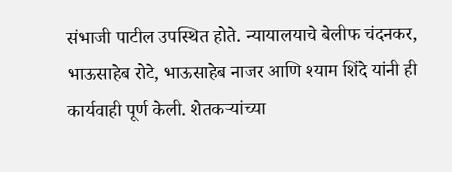संभाजी पाटील उपस्थित होते. न्यायालयाचे बेलीफ चंदनकर, भाऊसाहेब रोटे, भाऊसाहेब नाजर आणि श्याम शिंदे यांनी ही कार्यवाही पूर्ण केली. शेतकऱ्यांच्या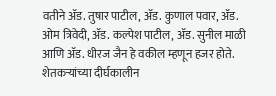वतीने ॲड. तुषार पाटील, ॲड. कुणाल पवार, ॲड. ओम त्रिवेदी, ॲड. कल्पेश पाटील, ॲड. सुनील माळी आणि ॲड. धीरज जैन हे वकील म्हणून हजर होते. शेतकऱ्यांच्या दीर्घकालीन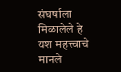संघर्षाला मिळालेले हे यश महत्त्वाचे मानले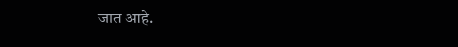जात आहे.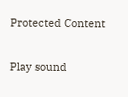Protected Content

Play sound